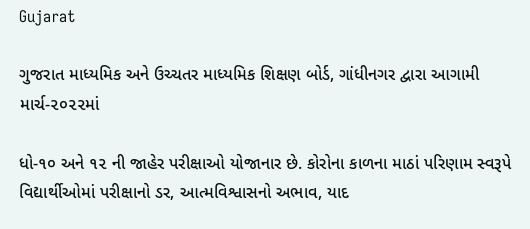Gujarat

ગુજરાત માધ્યમિક અને ઉચ્ચતર માધ્યમિક શિક્ષણ બોર્ડ, ગાંધીનગર દ્વારા આગામી માર્ચ-૨૦૨૨માં

ધો-૧૦ અને ૧૨ ની જાહેર પરીક્ષાઓ યોજાનાર છે. કોરોના કાળના માઠાં પરિણામ સ્વરૂપે વિદ્યાર્થીઓમાં પરીક્ષાનો ડર, આત્મવિશ્વાસનો અભાવ, યાદ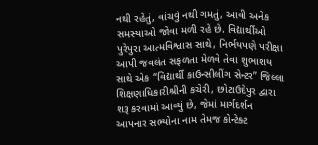નથી રહેતું, વાંચવું નથી ગમતું, આવી અનેક સમસ્યાઓ જોવા મળી રહે છે. વિદ્યાર્થીઓ પુરેપુરા આત્મવિશ્વાસ સાથે, નિર્ભયપણે પરીક્ષા આપી જવલંત સફળતા મેળવે તેવા શુભાશય સાથે એક “વિદ્યાર્થી કાઉન્સીલીંગ સેન્ટર” જિલ્લા શિક્ષણાધિકારીશ્રીની કચેરી, છોટાઉદેપુર દ્વારા શરૂ કરવામાં આવ્યું છે, જેમાં માર્ગદર્શન આપનાર સભ્યોના નામ તેમજ કોન્ટેક્ટ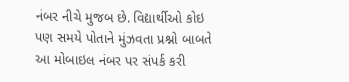નંબર નીચે મુજબ છે. વિદ્યાર્થીઓ કોઇ પણ સમયે પોતાને મુંઝવતા પ્રશ્નો બાબતે આ મોબાઇલ નંબર પર સંપર્ક કરી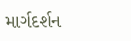માર્ગદર્શન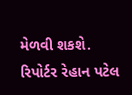મેળવી શકશે.
રિપોર્ટર રેહાન પટેલ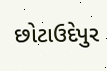છોટાઉદેપુર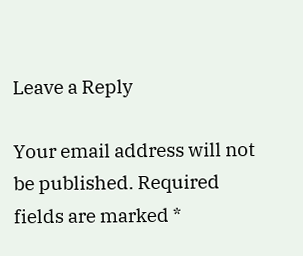Leave a Reply

Your email address will not be published. Required fields are marked *